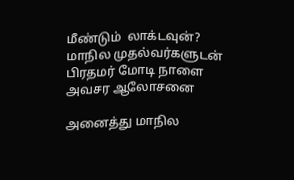மீண்டும்  லாக்டவுன்? மாநில முதல்வர்களுடன் பிரதமர் மோடி நாளை அவசர ஆலோசனை

அனைத்து மாநில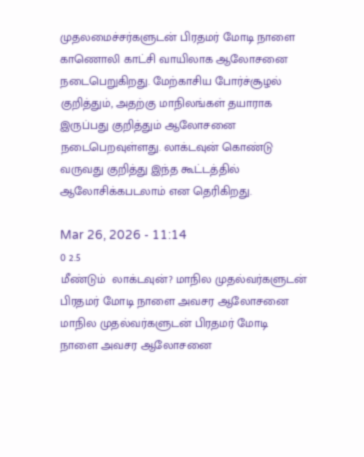முதலமைச்சர்களுடன் பிரதமர் மோடி நாளை காணொலி காட்சி வாயிலாக ஆலோசனை நடைபெறுகிறது. மேற்காசிய போர்ச்சூழல் குறித்தும், அதற்கு மாநிலங்கள் தயாராக இருப்பது குறித்தும் ஆலோசனை நடைபெறவுள்ளது. லாக்டவுன் கொண்டு வருவது குறித்து இந்த கூட்டத்தில் ஆலோசிக்கபடலாம் என தெரிகிறது.

Mar 26, 2026 - 11:14
0 2.5
மீண்டும்  லாக்டவுன்? மாநில முதல்வர்களுடன் பிரதமர் மோடி நாளை அவசர ஆலோசனை
மாநில முதல்வர்களுடன் பிரதமர் மோடி நாளை அவசர ஆலோசனை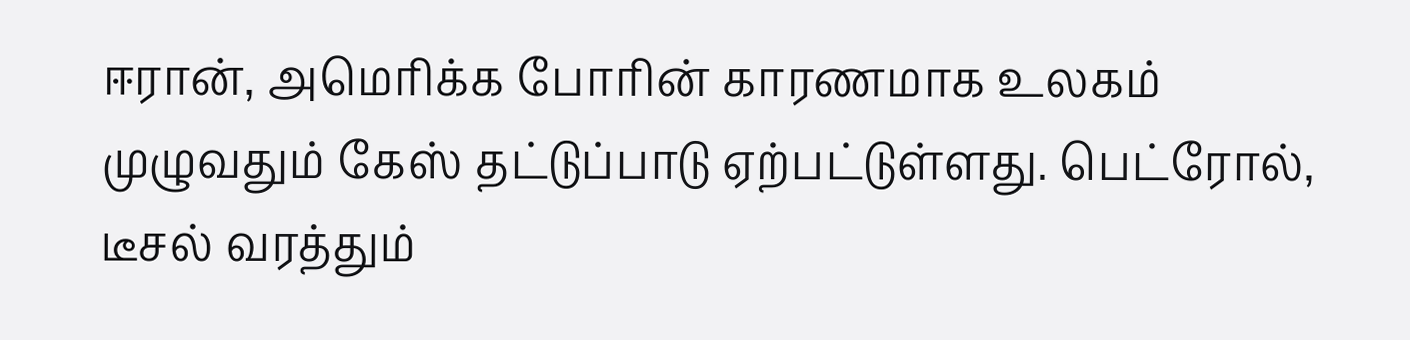ஈரான், அமெரிக்க போரின் காரணமாக உலகம் முழுவதும் கேஸ் தட்டுப்பாடு ஏற்பட்டுள்ளது. பெட்ரோல், டீசல் வரத்தும்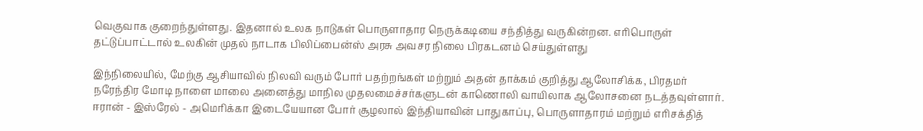வெகுவாக குறைந்துள்ளது. இதனால் உலக நாடுகள் பொருளாதார நெருக்கடியை சந்தித்து வருகின்றன. எரிபொருள் தட்டுப்பாட்டால் உலகின் முதல் நாடாக பிலிப்பைன்ஸ் அரசு அவசர நிலை பிரகடனம் செய்துள்ளது

இந்நிலையில், மேற்கு ஆசியாவில் நிலவி வரும் போர் பதற்றங்கள் மற்றும் அதன் தாக்கம் குறித்து ஆலோசிக்க, பிரதமர் நரேந்திர மோடி நாளை மாலை அனைத்து மாநில முதலமைச்சர்களுடன் காணொலி வாயிலாக ஆலோசனை நடத்தவுள்ளார். ஈரான் - இஸ்ரேல் - அமெரிக்கா இடையேயான போர் சூழலால் இந்தியாவின் பாதுகாப்பு, பொருளாதாரம் மற்றும் எரிசக்தித்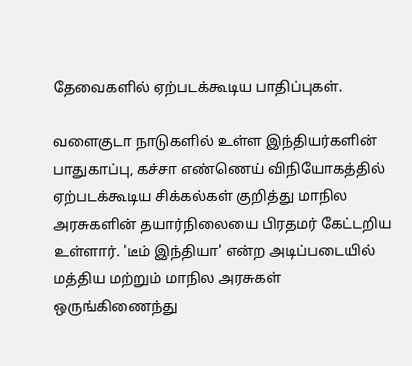தேவைகளில் ஏற்படக்கூடிய பாதிப்புகள்.

வளைகுடா நாடுகளில் உள்ள இந்தியர்களின் பாதுகாப்பு, கச்சா எண்ணெய் விநியோகத்தில் ஏற்படக்கூடிய சிக்கல்கள் குறித்து மாநில அரசுகளின் தயார்நிலையை பிரதமர் கேட்டறிய உள்ளார். 'டீம் இந்தியா' என்ற அடிப்படையில் மத்திய மற்றும் மாநில அரசுகள் ஒருங்கிணைந்து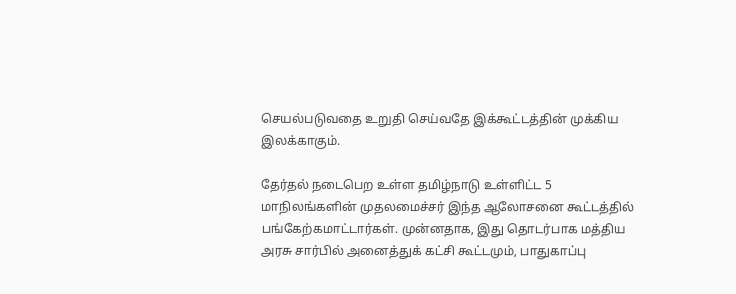செயல்படுவதை உறுதி செய்வதே இக்கூட்டத்தின் முக்கிய இலக்காகும்.

தேர்தல் நடைபெற உள்ள தமிழ்நாடு உள்ளிட்ட 5 மாநிலங்களின் முதலமைச்சர் இந்த ஆலோசனை கூட்டத்தில் பங்கேற்கமாட்டார்கள். முன்னதாக, இது தொடர்பாக மத்திய அரசு சார்பில் அனைத்துக் கட்சி கூட்டமும், பாதுகாப்பு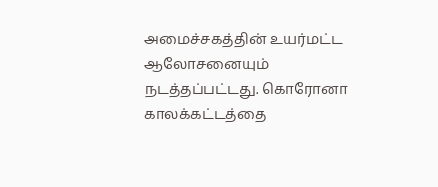அமைச்சகத்தின் உயர்மட்ட ஆலோசனையும் நடத்தப்பட்டது. கொரோனா காலக்கட்டத்தை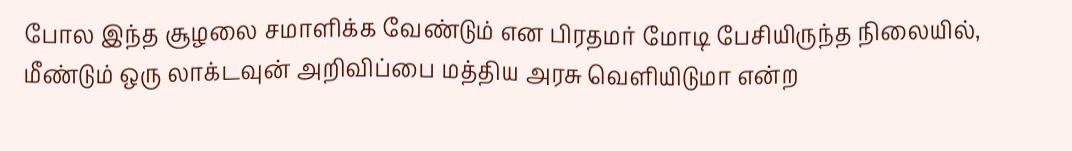போல இந்த சூழலை சமாளிக்க வேண்டும் என பிரதமர் மோடி பேசியிருந்த நிலையில், மீண்டும் ஒரு லாக்டவுன் அறிவிப்பை மத்திய அரசு வெளியிடுமா என்ற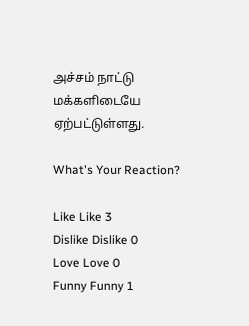அச்சம் நாட்டு மக்களிடையே ஏற்பட்டுள்ளது.

What's Your Reaction?

Like Like 3
Dislike Dislike 0
Love Love 0
Funny Funny 1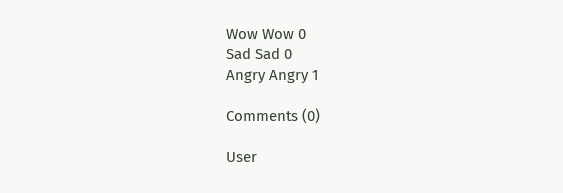Wow Wow 0
Sad Sad 0
Angry Angry 1

Comments (0)

User